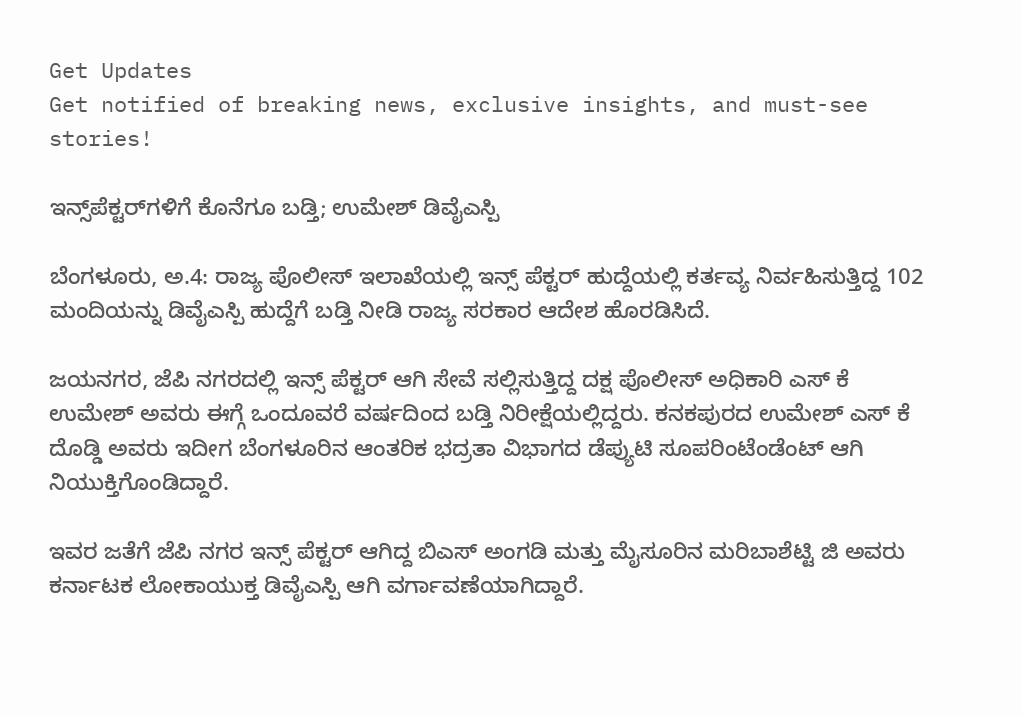Get Updates
Get notified of breaking news, exclusive insights, and must-see stories!

ಇನ್ಸ್‌ಪೆಕ್ಟರ್‌ಗಳಿಗೆ ಕೊನೆಗೂ ಬಡ್ತಿ; ಉಮೇಶ್ ಡಿವೈಎಸ್ಪಿ

ಬೆಂಗಳೂರು, ಅ.4: ರಾಜ್ಯ ಪೊಲೀಸ್ ಇಲಾಖೆಯಲ್ಲಿ ಇನ್ಸ್‌ ಪೆಕ್ಟರ್ ಹುದ್ದೆಯಲ್ಲಿ ಕರ್ತವ್ಯ ನಿರ್ವಹಿಸುತ್ತಿದ್ದ 102 ಮಂದಿಯನ್ನು ಡಿವೈಎಸ್ಪಿ ಹುದ್ದೆಗೆ ಬಡ್ತಿ ನೀಡಿ ರಾಜ್ಯ ಸರಕಾರ ಆದೇಶ ಹೊರಡಿಸಿದೆ.

ಜಯನಗರ, ಜೆಪಿ ನಗರದಲ್ಲಿ ಇನ್ಸ್‌ ಪೆಕ್ಟರ್ ಆಗಿ ಸೇವೆ ಸಲ್ಲಿಸುತ್ತಿದ್ದ ದಕ್ಷ ಪೊಲೀಸ್ ಅಧಿಕಾರಿ ಎಸ್ ಕೆ ಉಮೇಶ್ ಅವರು ಈಗ್ಗೆ ಒಂದೂವರೆ ವರ್ಷದಿಂದ ಬಡ್ತಿ ನಿರೀಕ್ಷೆಯಲ್ಲಿದ್ದರು. ಕನಕಪುರದ ಉಮೇಶ್ ಎಸ್ ಕೆ ದೊಡ್ಡಿ ಅವರು ಇದೀಗ ಬೆಂಗಳೂರಿನ ಆಂತರಿಕ ಭದ್ರತಾ ವಿಭಾಗದ ಡೆಪ್ಯುಟಿ ಸೂಪರಿಂಟೆಂಡೆಂಟ್ ಆಗಿ ನಿಯುಕ್ತಿಗೊಂಡಿದ್ದಾರೆ.

ಇವರ ಜತೆಗೆ ಜೆಪಿ ನಗರ ಇನ್ಸ್‌ ಪೆಕ್ಟರ್ ಆಗಿದ್ದ ಬಿಎಸ್ ಅಂಗಡಿ ಮತ್ತು ಮೈಸೂರಿನ ಮರಿಬಾಶೆಟ್ಟಿ ಜಿ ಅವರು ಕರ್ನಾಟಕ ಲೋಕಾಯುಕ್ತ ಡಿವೈಎಸ್ಪಿ ಆಗಿ ವರ್ಗಾವಣೆಯಾಗಿದ್ದಾರೆ.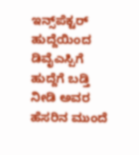ಇನ್ಸ್‌ಪೆಕ್ಟರ್ ಹುದ್ದೆಯಿಂದ ಡಿವೈಎಸ್ಪಿಗೆ ಹುದ್ದೆಗೆ ಬಡ್ತಿ ನೀಡಿ ಅವರ ಹೆಸರಿನ ಮುಂದೆ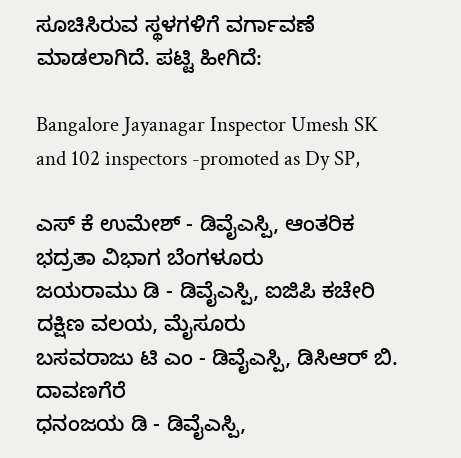ಸೂಚಿಸಿರುವ ಸ್ಥಳಗಳಿಗೆ ವರ್ಗಾವಣೆ ಮಾಡಲಾಗಿದೆ. ಪಟ್ಟಿ ಹೀಗಿದೆ:

Bangalore Jayanagar Inspector Umesh SK and 102 inspectors -promoted as Dy SP,

ಎಸ್ ಕೆ ಉಮೇಶ್ - ಡಿವೈಎಸ್ಪಿ, ಆಂತರಿಕ ಭದ್ರತಾ ವಿಭಾಗ ಬೆಂಗಳೂರು
ಜಯರಾಮು ಡಿ - ಡಿವೈಎಸ್ಪಿ, ಐಜಿಪಿ ಕಚೇರಿ ದಕ್ಷಿಣ ವಲಯ, ಮೈಸೂರು
ಬಸವರಾಜು ಟಿ ಎಂ - ಡಿವೈಎಸ್ಪಿ, ಡಿಸಿಆರ್‌ ಬಿ. ದಾವಣಗೆರೆ
ಧನಂಜಯ ಡಿ - ಡಿವೈಎಸ್ಪಿ,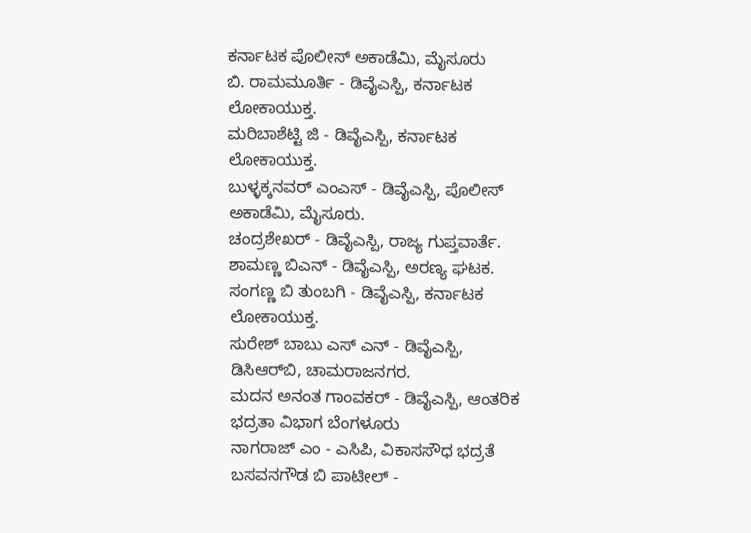ಕರ್ನಾಟಕ ಪೊಲೀಸ್ ಅಕಾಡೆಮಿ, ಮೈಸೂರು
ಬಿ. ರಾಮಮೂರ್ತಿ - ಡಿವೈಎಸ್ಪಿ, ಕರ್ನಾಟಕ ಲೋಕಾಯುಕ್ತ.
ಮರಿಬಾಶೆಟ್ಟಿ ಜಿ - ಡಿವೈಎಸ್ಪಿ, ಕರ್ನಾಟಕ ಲೋಕಾಯುಕ್ತ.
ಬುಳ್ಳಕ್ಕನವರ್ ಎಂಎಸ್ - ಡಿವೈಎಸ್ಪಿ, ಪೊಲೀಸ್ ಅಕಾಡೆಮಿ, ಮೈಸೂರು.
ಚಂದ್ರಶೇಖರ್ - ಡಿವೈಎಸ್ಪಿ, ರಾಜ್ಯ ಗುಪ್ತವಾರ್ತೆ.
ಶಾಮಣ್ಣ ಬಿಎನ್ - ಡಿವೈಎಸ್ಪಿ, ಅರಣ್ಯ ಘಟಕ.
ಸಂಗಣ್ಣ ಬಿ ತುಂಬಗಿ - ಡಿವೈಎಸ್ಪಿ, ಕರ್ನಾಟಕ ಲೋಕಾಯುಕ್ತ.
ಸುರೇಶ್‌ ಬಾಬು ಎಸ್ ಎನ್ - ಡಿವೈಎಸ್ಪಿ, ಡಿಸಿಆರ್‌ಬಿ, ಚಾಮರಾಜನಗರ.
ಮದನ ಅನಂತ ಗಾಂವಕರ್ - ಡಿವೈಎಸ್ಪಿ, ಆಂತರಿಕ ಭದ್ರತಾ ವಿಭಾಗ ಬೆಂಗಳೂರು
ನಾಗರಾಜ್ ಎಂ - ಎಸಿಪಿ, ವಿಕಾಸಸೌಧ ಭದ್ರತೆ
ಬಸವನಗೌಡ ಬಿ ಪಾಟೀಲ್ -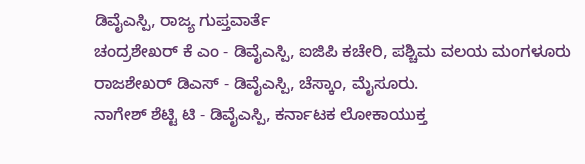ಡಿವೈಎಸ್ಪಿ, ರಾಜ್ಯ ಗುಪ್ತವಾರ್ತೆ
ಚಂದ್ರಶೇಖರ್ ಕೆ ಎಂ - ಡಿವೈಎಸ್ಪಿ, ಐಜಿಪಿ ಕಚೇರಿ, ಪಶ್ಚಿಮ ವಲಯ ಮಂಗಳೂರು
ರಾಜಶೇಖರ್ ಡಿಎಸ್ - ಡಿವೈಎಸ್ಪಿ, ಚೆಸ್ಕಾಂ, ಮೈಸೂರು.
ನಾಗೇಶ್ ಶೆಟ್ಟಿ ಟಿ - ಡಿವೈಎಸ್ಪಿ, ಕರ್ನಾಟಕ ಲೋಕಾಯುಕ್ತ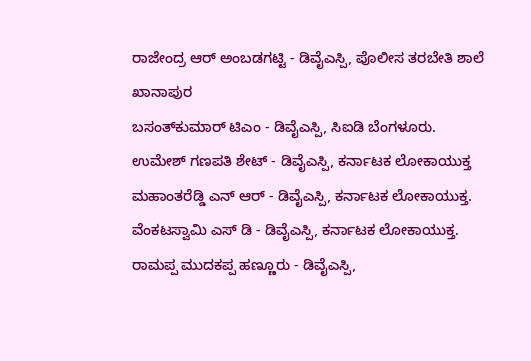ರಾಜೇಂದ್ರ ಆರ್ ಅಂಬಡಗಟ್ಟಿ - ಡಿವೈಎಸ್ಪಿ, ಪೊಲೀಸ ತರಬೇತಿ ಶಾಲೆ ಖಾನಾಪುರ
ಬಸಂತ್‌ಕುಮಾರ್ ಟಿಎಂ - ಡಿವೈಎಸ್ಪಿ, ಸಿಐಡಿ ಬೆಂಗಳೂರು.
ಉಮೇಶ್ ಗಣಪತಿ ಶೇಟ್ - ಡಿವೈಎಸ್ಪಿ, ಕರ್ನಾಟಕ ಲೋಕಾಯುಕ್ತ
ಮಹಾಂತರೆಡ್ಡಿ ಎನ್ ಆರ್ - ಡಿವೈಎಸ್ಪಿ, ಕರ್ನಾಟಕ ಲೋಕಾಯುಕ್ತ.
ವೆಂಕಟಸ್ವಾಮಿ ಎಸ್ ಡಿ - ಡಿವೈಎಸ್ಪಿ, ಕರ್ನಾಟಕ ಲೋಕಾಯುಕ್ತ.
ರಾಮಪ್ಪ ಮುದಕಪ್ಪ ಹಣ್ಣೂರು - ಡಿವೈಎಸ್ಪಿ,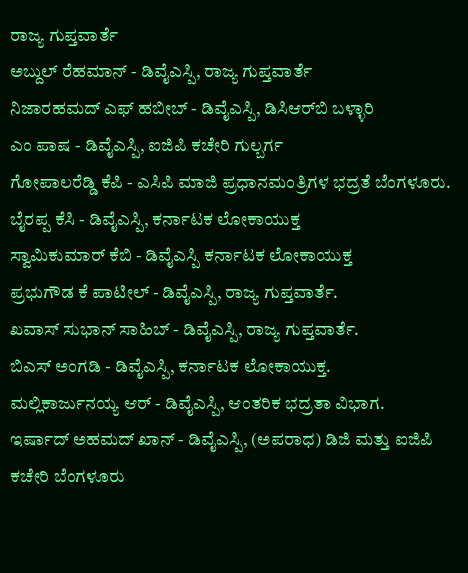ರಾಜ್ಯ ಗುಪ್ತವಾರ್ತೆ
ಅಬ್ದುಲ್ ರೆಹಮಾನ್ - ಡಿವೈಎಸ್ಪಿ, ರಾಜ್ಯ ಗುಪ್ತವಾರ್ತೆ
ನಿಜಾರಹಮದ್ ಎಫ್ ಹಬೀಬ್ - ಡಿವೈಎಸ್ಪಿ, ಡಿಸಿಆರ್‌ಬಿ ಬಳ್ಳಾರಿ
ಎಂ ಪಾಷ - ಡಿವೈಎಸ್ಪಿ, ಐಜಿಪಿ ಕಚೇರಿ ಗುಲ್ಬರ್ಗ
ಗೋಪಾಲರೆಡ್ಡಿ ಕೆಪಿ - ಎಸಿಪಿ ಮಾಜಿ ಪ್ರಧಾನಮಂತ್ರಿಗಳ ಭದ್ರತೆ ಬೆಂಗಳೂರು.
ಬೈರಪ್ಪ ಕೆಸಿ - ಡಿವೈಎಸ್ಪಿ, ಕರ್ನಾಟಕ ಲೋಕಾಯುಕ್ತ
ಸ್ವಾಮಿಕುಮಾರ್ ಕೆಬಿ - ಡಿವೈಎಸ್ಪಿ ಕರ್ನಾಟಕ ಲೋಕಾಯುಕ್ತ
ಪ್ರಭುಗೌಡ ಕೆ ಪಾಟೀಲ್ - ಡಿವೈಎಸ್ಪಿ, ರಾಜ್ಯ ಗುಪ್ತವಾರ್ತೆ.
ಖವಾಸ್‌ ಸುಭಾನ್ ಸಾಹಿಬ್ - ಡಿವೈಎಸ್ಪಿ, ರಾಜ್ಯ ಗುಪ್ತವಾರ್ತೆ.
ಬಿಎಸ್ ಅಂಗಡಿ - ಡಿವೈಎಸ್ಪಿ, ಕರ್ನಾಟಕ ಲೋಕಾಯುಕ್ತ.
ಮಲ್ಲಿಕಾರ್ಜುನಯ್ಯ ಆರ್ - ಡಿವೈಎಸ್ಪಿ, ಆಂತರಿಕ ಭದ್ರತಾ ವಿಭಾಗ.
ಇರ್ಷಾದ್ ಅಹಮದ್ ಖಾನ್ - ಡಿವೈಎಸ್ಪಿ, (ಅಪರಾಧ) ಡಿಜಿ ಮತ್ತು ಐಜಿಪಿ ಕಚೇರಿ ಬೆಂಗಳೂರು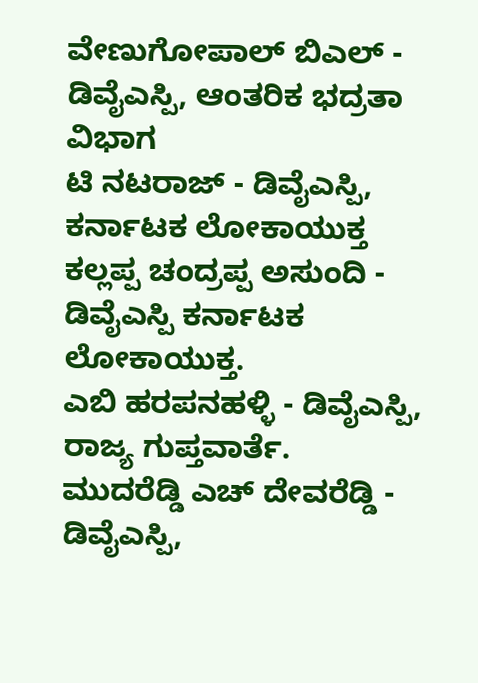ವೇಣುಗೋಪಾಲ್ ಬಿಎಲ್ - ಡಿವೈಎಸ್ಪಿ, ಆಂತರಿಕ ಭದ್ರತಾ ವಿಭಾಗ
ಟಿ ನಟರಾಜ್ - ಡಿವೈಎಸ್ಪಿ, ಕರ್ನಾಟಕ ಲೋಕಾಯುಕ್ತ
ಕಲ್ಲಪ್ಪ ಚಂದ್ರಪ್ಪ ಅಸುಂದಿ - ಡಿವೈಎಸ್ಪಿ ಕರ್ನಾಟಕ ಲೋಕಾಯುಕ್ತ.
ಎಬಿ ಹರಪನಹಳ್ಳಿ - ಡಿವೈಎಸ್ಪಿ, ರಾಜ್ಯ ಗುಪ್ತವಾರ್ತೆ.
ಮುದರೆಡ್ಡಿ ಎಚ್ ದೇವರೆಡ್ಡಿ - ಡಿವೈಎಸ್ಪಿ,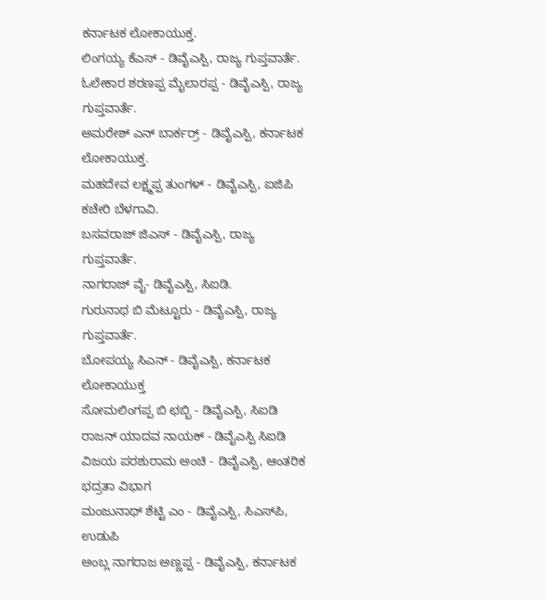ಕರ್ನಾಟಕ ಲೋಕಾಯುಕ್ತ.
ಲಿಂಗಯ್ಯ ಕೆಎಸ್ - ಡಿವೈಎಸ್ಪಿ, ರಾಜ್ಯ ಗುಪ್ತವಾರ್ತೆ.
ಓಲೇಕಾರ ಶರಣಪ್ಪ ಮೈಲಾರಪ್ಪ - ಡಿವೈಎಸ್ಪಿ, ರಾಜ್ಯ ಗುಪ್ತವಾರ್ತೆ.
ಅಮರೇಶ್ ಎನ್ ಬಾರ್ಕರ್ರ್ - ಡಿವೈಎಸ್ಪಿ, ಕರ್ನಾಟಕ ಲೋಕಾಯುಕ್ತ.
ಮಹದೇವ ಲಕ್ಷ್ಮಪ್ಪ ತುಂಗಳ್ - ಡಿವೈಎಸ್ಪಿ, ಐಜಿಪಿ ಕಚೇರಿ ಬೆಳಗಾವಿ.
ಬಸವರಾಜ್ ಜಿಎಸ್ - ಡಿವೈಎಸ್ಪಿ, ರಾಜ್ಯ ಗುಪ್ತವಾರ್ತೆ.
ನಾಗರಾಜ್ ವೈ- ಡಿವೈಎಸ್ಪಿ, ಸಿಐಡಿ.
ಗುರುನಾಥ ಬಿ ಮೆಟ್ಟೂರು - ಡಿವೈಎಸ್ಪಿ, ರಾಜ್ಯ ಗುಪ್ತವಾರ್ತೆ.
ಬೋಪಯ್ಯ ಸಿಎನ್ - ಡಿವೈಎಸ್ಪಿ, ಕರ್ನಾಟಕ ಲೋಕಾಯುಕ್ತ
ಸೋಮಲಿಂಗಪ್ಪ ಬಿ ಛಬ್ಬಿ - ಡಿವೈಎಸ್ಪಿ, ಸಿಐಡಿ
ರಾಜನ್ ಯಾದವ ನಾಯಕ್ - ಡಿವೈಎಸ್ಪಿ ಸಿಐಡಿ
ವಿಜಯ ಪರಶುರಾಮ ಅಂಚಿ - ಡಿವೈಎಸ್ಪಿ, ಆಂತರಿಕ ಭದ್ರತಾ ವಿಭಾಗ
ಮಂಜುನಾಥ್ ಶೆಟ್ಟಿ ಎಂ - ಡಿವೈಎಸ್ಪಿ, ಸಿಎಸ್‌ಪಿ, ಉಡುಪಿ
ಅಂಬ್ಲ ನಾಗರಾಜ ಅಣ್ಣಪ್ಪ - ಡಿವೈಎಸ್ಪಿ, ಕರ್ನಾಟಕ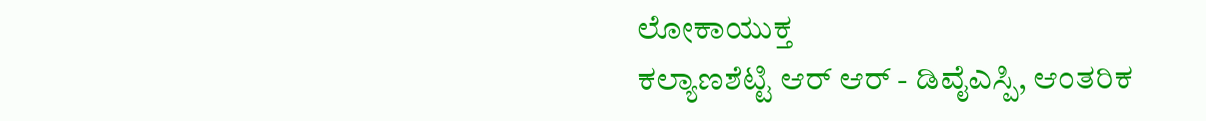ಲೋಕಾಯುಕ್ತ
ಕಲ್ಯಾಣಶೆಟ್ಟಿ ಆರ್ ಆರ್ - ಡಿವೈಎಸ್ಪಿ, ಆಂತರಿಕ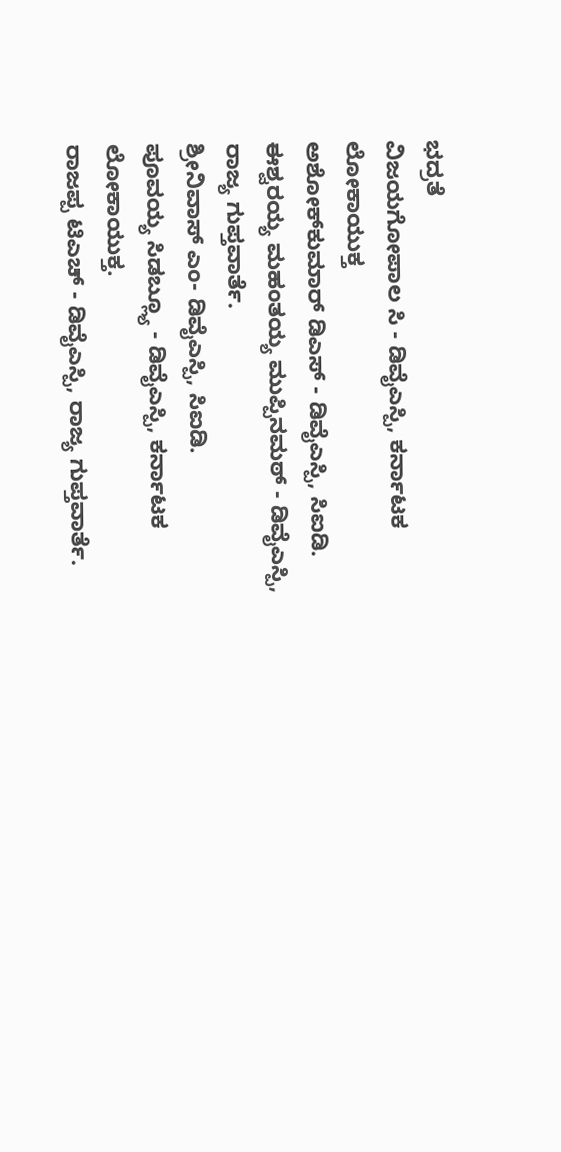ಭದ್ರತೆ
ವಿಜಯಗೋಪಾಲ ಸಿ - ಡಿವೈಎಸ್ಪಿ, ಕರ್ನಾಟಕ ಲೋಕಾಯುಕ್ತ
ಅಶೋಕ್‌ಕುಮಾರ್ ಡಿಎಸ್ - ಡಿವೈಎಸ್ಪಿ, ಸಿಐಡಿ.
ಈಶ್ವರಯ್ಯ ಮಹಂತಯ್ಯ ಮುಪ್ಪಿನಮಠ್ - ಡಿವೈಎಸ್ಪಿ, ರಾಜ್ಯ ಗುಪ್ತವಾರ್ತೆ.
ಶ್ರೀನಿವಾಸ್ ಎಂ- ಡಿವೈಎಸ್ಪಿ, ಸಿಐಡಿ.
ಪೂವಯ್ಯ ಸಿಡಬ್ಲ್ಯೂ - ಡಿವೈಎಸ್ಪಿ, ಕರ್ನಾಟಕ ಲೋಕಾಯುಕ್ತ.
ರಾಜಪ್ಪ ಟಿಎಚ್ - ಡಿವೈಎಸ್ಪಿ, ರಾಜ್ಯ ಗುಪ್ತವಾರ್ತೆ.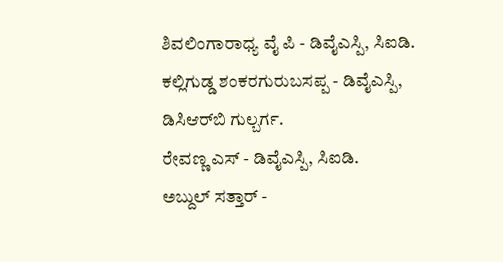ಶಿವಲಿಂಗಾರಾಧ್ಯ ವೈ ಪಿ - ಡಿವೈಎಸ್ಪಿ, ಸಿಐಡಿ.
ಕಲ್ಲಿಗುಡ್ಡ ಶಂಕರಗುರುಬಸಪ್ಪ - ಡಿವೈಎಸ್ಪಿ, ಡಿಸಿಆರ್‌ಬಿ ಗುಲ್ಬರ್ಗ.
ರೇವಣ್ಣ ಎಸ್ - ಡಿವೈಎಸ್ಪಿ, ಸಿಐಡಿ.
ಅಬ್ದುಲ್ ಸತ್ತಾರ್ -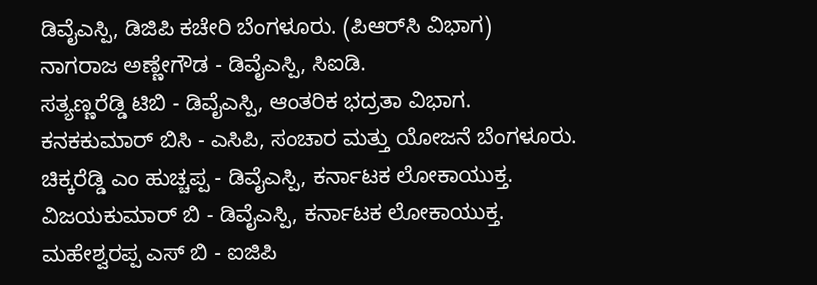ಡಿವೈಎಸ್ಪಿ, ಡಿಜಿಪಿ ಕಚೇರಿ ಬೆಂಗಳೂರು. (ಪಿಆರ್‌ಸಿ ವಿಭಾಗ)
ನಾಗರಾಜ ಅಣ್ಣೇಗೌಡ - ಡಿವೈಎಸ್ಪಿ, ಸಿಐಡಿ.
ಸತ್ಯಣ್ಣರೆಡ್ಡಿ ಟಿಬಿ - ಡಿವೈಎಸ್ಪಿ, ಆಂತರಿಕ ಭದ್ರತಾ ವಿಭಾಗ.
ಕನಕಕುಮಾರ್ ಬಿಸಿ - ಎಸಿಪಿ, ಸಂಚಾರ ಮತ್ತು ಯೋಜನೆ ಬೆಂಗಳೂರು.
ಚಿಕ್ಕರೆಡ್ಡಿ ಎಂ ಹುಚ್ಚಪ್ಪ - ಡಿವೈಎಸ್ಪಿ, ಕರ್ನಾಟಕ ಲೋಕಾಯುಕ್ತ.
ವಿಜಯಕುಮಾರ್ ಬಿ - ಡಿವೈಎಸ್ಪಿ, ಕರ್ನಾಟಕ ಲೋಕಾಯುಕ್ತ.
ಮಹೇಶ್ವರಪ್ಪ ಎಸ್ ಬಿ - ಐಜಿಪಿ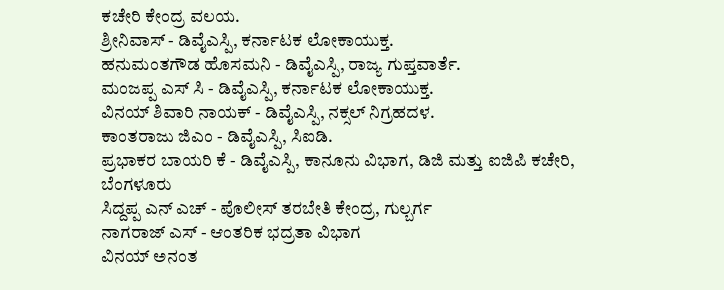ಕಚೇರಿ ಕೇಂದ್ರ ವಲಯ.
ಶ್ರೀನಿವಾಸ್ - ಡಿವೈಎಸ್ಪಿ, ಕರ್ನಾಟಕ ಲೋಕಾಯುಕ್ತ.
ಹನುಮಂತಗೌಡ ಹೊಸಮನಿ - ಡಿವೈಎಸ್ಪಿ, ರಾಜ್ಯ ಗುಪ್ತವಾರ್ತೆ.
ಮಂಜಪ್ಪ ಎಸ್ ಸಿ - ಡಿವೈಎಸ್ಪಿ, ಕರ್ನಾಟಕ ಲೋಕಾಯುಕ್ತ.
ವಿನಯ್ ಶಿವಾರಿ ನಾಯಕ್ - ಡಿವೈಎಸ್ಪಿ, ನಕ್ಸಲ್ ನಿಗ್ರಹದಳ.
ಕಾಂತರಾಜು ಜಿಎಂ - ಡಿವೈಎಸ್ಪಿ, ಸಿಐಡಿ.
ಪ್ರಭಾಕರ ಬಾಯರಿ ಕೆ - ಡಿವೈಎಸ್ಪಿ, ಕಾನೂನು ವಿಭಾಗ, ಡಿಜಿ ಮತ್ತು ಐಜಿಪಿ ಕಚೇರಿ, ಬೆಂಗಳೂರು
ಸಿದ್ದಪ್ಪ ಎನ್ ಎಚ್ - ಪೊಲೀಸ್ ತರಬೇತಿ ಕೇಂದ್ರ, ಗುಲ್ಬರ್ಗ
ನಾಗರಾಜ್ ಎಸ್ - ಆಂತರಿಕ ಭದ್ರತಾ ವಿಭಾಗ
ವಿನಯ್ ಅನಂತ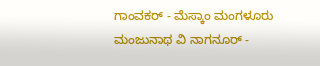ಗಾಂವಕರ್ - ಮೆಸ್ಕಾಂ ಮಂಗಳೂರು
ಮಂಜುನಾಥ ವಿ ನಾಗನೂರ್ -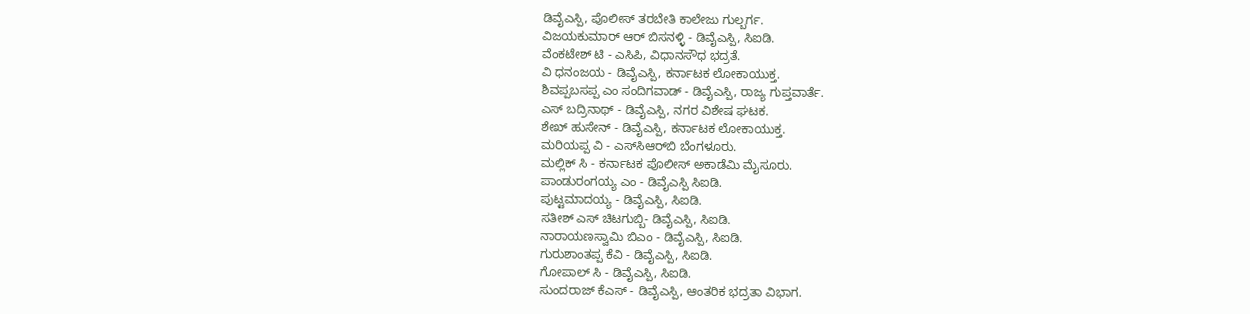ಡಿವೈಎಸ್ಪಿ, ಪೊಲೀಸ್ ತರಬೇತಿ ಕಾಲೇಜು ಗುಲ್ಬರ್ಗ.
ವಿಜಯಕುಮಾರ್ ಆರ್ ಬಿಸನಳ್ಳಿ - ಡಿವೈಎಸ್ಪಿ, ಸಿಐಡಿ.
ವೆಂಕಟೇಶ್ ಟಿ - ಎಸಿಪಿ, ವಿಧಾನಸೌಧ ಭದ್ರತೆ.
ವಿ ಧನಂಜಯ - ಡಿವೈಎಸ್ಪಿ, ಕರ್ನಾಟಕ ಲೋಕಾಯುಕ್ತ.
ಶಿವಪ್ಪಬಸಪ್ಪ ಎಂ ಸಂದಿಗವಾಡ್ - ಡಿವೈಎಸ್ಪಿ, ರಾಜ್ಯ ಗುಪ್ತವಾರ್ತೆ.
ಎಸ್ ಬದ್ರಿನಾಥ್ - ಡಿವೈಎಸ್ಪಿ, ನಗರ ವಿಶೇಷ ಘಟಕ.
ಶೇಖ್ ಹುಸೇನ್ - ಡಿವೈಎಸ್ಪಿ, ಕರ್ನಾಟಕ ಲೋಕಾಯುಕ್ತ.
ಮರಿಯಪ್ಪ ವಿ - ಎಸ್‌ಸಿಆರ್‌ಬಿ ಬೆಂಗಳೂರು.
ಮಲ್ಲಿಕ್ ಸಿ - ಕರ್ನಾಟಕ ಪೊಲೀಸ್ ಅಕಾಡೆಮಿ ಮೈಸೂರು.
ಪಾಂಡುರಂಗಯ್ಯ ಎಂ - ಡಿವೈಎಸ್ಪಿ ಸಿಐಡಿ.
ಪುಟ್ಟಮಾದಯ್ಯ - ಡಿವೈಎಸ್ಪಿ, ಸಿಐಡಿ.
ಸತೀಶ್ ಎಸ್ ಚಿಟಗುಬ್ಬಿ- ಡಿವೈಎಸ್ಪಿ, ಸಿಐಡಿ.
ನಾರಾಯಣಸ್ವಾಮಿ ಬಿಎಂ - ಡಿವೈಎಸ್ಪಿ, ಸಿಐಡಿ.
ಗುರುಶಾಂತಪ್ಪ ಕೆವಿ - ಡಿವೈಎಸ್ಪಿ, ಸಿಐಡಿ.
ಗೋಪಾಲ್ ಸಿ - ಡಿವೈಎಸ್ಪಿ, ಸಿಐಡಿ.
ಸುಂದರಾಜ್ ಕೆಎಸ್ - ಡಿವೈಎಸ್ಪಿ, ಆಂತರಿಕ ಭದ್ರತಾ ವಿಭಾಗ.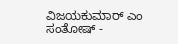ವಿಜಯಕುಮಾರ್ ಎಂ ಸಂತೋಷ್ -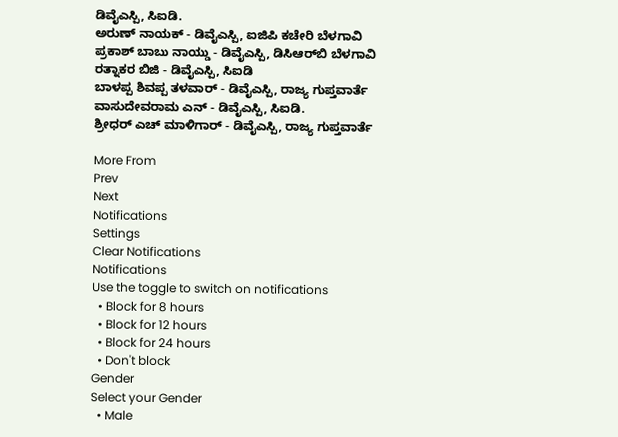ಡಿವೈಎಸ್ಪಿ, ಸಿಐಡಿ.
ಅರುಣ್ ನಾಯಕ್ - ಡಿವೈಎಸ್ಪಿ, ಐಜಿಪಿ ಕಚೇರಿ ಬೆಳಗಾವಿ
ಪ್ರಕಾಶ್‌ ಬಾಬು ನಾಯ್ಡು - ಡಿವೈಎಸ್ಪಿ, ಡಿಸಿಆರ್‌ಬಿ ಬೆಳಗಾವಿ
ರತ್ನಾಕರ ಬಿಜಿ - ಡಿವೈಎಸ್ಪಿ, ಸಿಐಡಿ
ಬಾಳಪ್ಪ ಶಿವಪ್ಪ ತಳವಾರ್ - ಡಿವೈಎಸ್ಪಿ, ರಾಜ್ಯ ಗುಪ್ತವಾರ್ತೆ
ವಾಸುದೇವರಾಮ ಎನ್ - ಡಿವೈಎಸ್ಪಿ, ಸಿಐಡಿ.
ಶ್ರೀಧರ್ ಎಚ್ ಮಾಳಿಗಾರ್ - ಡಿವೈಎಸ್ಪಿ, ರಾಜ್ಯ ಗುಪ್ತವಾರ್ತೆ

More From
Prev
Next
Notifications
Settings
Clear Notifications
Notifications
Use the toggle to switch on notifications
  • Block for 8 hours
  • Block for 12 hours
  • Block for 24 hours
  • Don't block
Gender
Select your Gender
  • Male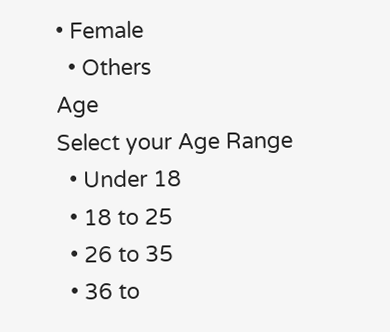• Female
  • Others
Age
Select your Age Range
  • Under 18
  • 18 to 25
  • 26 to 35
  • 36 to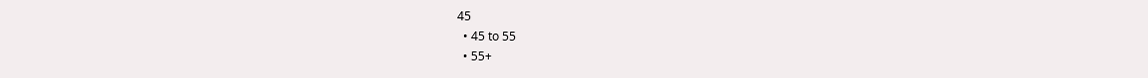45
  • 45 to 55
  • 55+